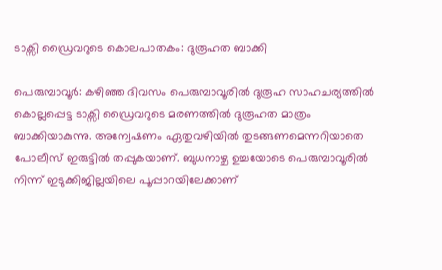ടാക്സി ഡ്രൈവറുടെ കൊലപാതകം: ദുരൂഹത ബാക്കി

പെരുമ്പാവൂര്‍: കഴിഞ്ഞ ദിവസം പെരുമ്പാവൂരില്‍ ദുരൂഹ സാഹചര്യത്തില്‍ കൊല്ലപ്പെട്ട ടാക്സി ഡ്രൈവറുടെ മരണത്തില്‍ ദുരൂഹത മാത്രം ബാക്കിയാകുന്നു. അന്വേഷണം ഏതുവഴിയില്‍ തുടങ്ങണമെന്നറിയാതെ പോലീസ്‌ ഇരുട്ടില്‍ തപ്പുകയാണ്‌. ബുധനാഴ്ച ഉച്ചയോടെ പെരുമ്പാവൂരില്‍ നിന്ന്‌ ഇടുക്കിജില്ലയിലെ പൂപ്പാറയിലേക്കാണ്‌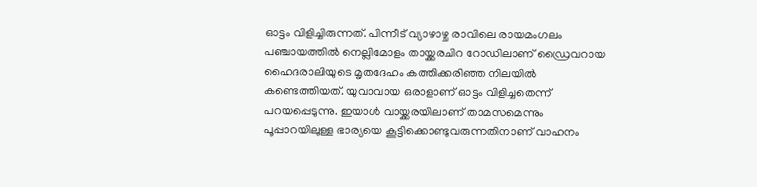ഓട്ടം വിളിച്ചിരുന്നത്‌. പിന്നീട്‌ വ്യാഴാഴ്ച രാവിലെ രായമംഗലം പഞ്ചായത്തില്‍ നെല്ലിമോളം തായ്ക്കരചിറ റോഡിലാണ്‌ ഡ്രൈവറായ ഹൈദരാലിയുടെ മൃതദേഹം കത്തിക്കരിഞ്ഞ നിലയില്‍ കണ്ടെത്തിയത്‌. യുവാവായ ഒരാളാണ്‌ ഓട്ടം വിളിച്ചതെന്ന്‌ പറയപ്പെടുന്നു. ഇയാള്‍ വായ്ക്കരയിലാണ്‌ താമസമെന്നും പൂപ്പാറയിലുള്ള ഭാര്യയെ കൂട്ടിക്കൊണ്ടുവരുന്നതിനാണ്‌ വാഹനം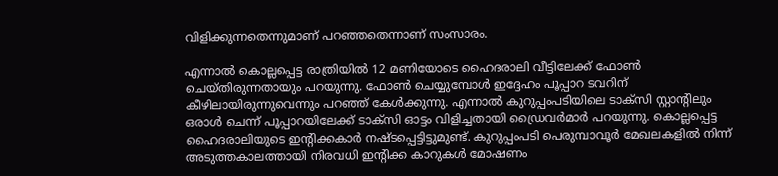വിളിക്കുന്നതെന്നുമാണ്‌ പറഞ്ഞതെന്നാണ്‌ സംസാരം.

എന്നാല്‍ കൊല്ലപ്പെട്ട രാത്രിയില്‍ 12 മണിയോടെ ഹൈദരാലി വീട്ടിലേക്ക്‌ ഫോണ്‍ ചെയ്തിരുന്നതായും പറയുന്നു. ഫോണ്‍ ചെയ്യുമ്പോള്‍ ഇദ്ദേഹം പൂപ്പാറ ടവറിന്‌ കീഴിലായിരുന്നുവെന്നും പറഞ്ഞ്‌ കേള്‍ക്കുന്നു. എന്നാല്‍ കുറുപ്പംപടിയിലെ ടാക്സി സ്റ്റാന്റിലും ഒരാള്‍ ചെന്ന്‌ പൂപ്പാറയിലേക്ക്‌ ടാക്സി ഓട്ടം വിളിച്ചതായി ഡ്രൈവര്‍മാര്‍ പറയുന്നു. കൊല്ലപ്പെട്ട ഹൈദരാലിയുടെ ഇന്റിക്കകാര്‍ നഷ്ടപ്പെട്ടിട്ടുമുണ്ട്‌. കുറുപ്പംപടി പെരുമ്പാവൂര്‍ മേഖലകളില്‍ നിന്ന്‌ അടുത്തകാലത്തായി നിരവധി ഇന്റിക്ക കാറുകള്‍ മോഷണം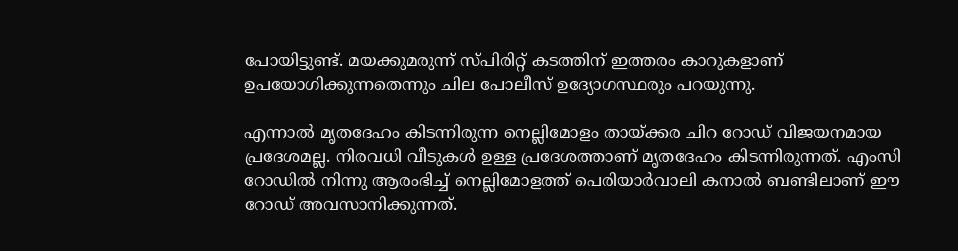പോയിട്ടുണ്ട്‌. മയക്കുമരുന്ന്‌ സ്പിരിറ്റ്‌ കടത്തിന്‌ ഇത്തരം കാറുകളാണ്‌ ഉപയോഗിക്കുന്നതെന്നും ചില പോലീസ്‌ ഉദ്യോഗസ്ഥരും പറയുന്നു.

എന്നാല്‍ മൃതദേഹം കിടന്നിരുന്ന നെല്ലിമോളം തായ്ക്കര ചിറ റോഡ്‌ വിജയനമായ പ്രദേശമല്ല. നിരവധി വീടുകള്‍ ഉള്ള പ്രദേശത്താണ്‌ മൃതദേഹം കിടന്നിരുന്നത്‌. എംസി റോഡില്‍ നിന്നു ആരംഭിച്ച്‌ നെല്ലിമോളത്ത്‌ പെരിയാര്‍വാലി കനാല്‍ ബണ്ടിലാണ്‌ ഈ റോഡ്‌ അവസാനിക്കുന്നത്‌.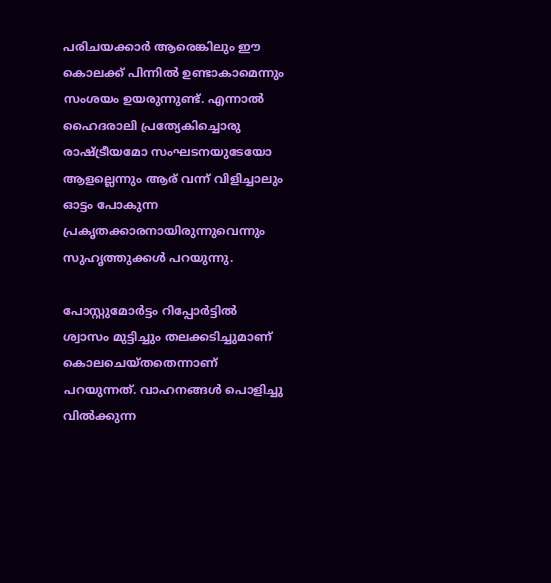പരിചയക്കാര്‍ ആരെങ്കിലും ഈ കൊലക്ക്‌ പിന്നില്‍ ഉണ്ടാകാമെന്നും സംശയം ഉയരുന്നുണ്ട്‌. എന്നാല്‍ ഹൈദരാലി പ്രത്യേകിച്ചൊരു രാഷ്ട്രീയമോ സംഘടനയുടേയോ ആളല്ലെന്നും ആര്‌ വന്ന്‌ വിളിച്ചാലും ഓട്ടം പോകുന്ന പ്രകൃതക്കാരനായിരുന്നുവെന്നും സുഹൃത്തുക്കള്‍ പറയുന്നു.

പോസ്റ്റുമോര്‍ട്ടം റിപ്പോര്‍ട്ടില്‍ ശ്വാസം മുട്ടിച്ചും തലക്കടിച്ചുമാണ്‌ കൊലചെയ്തതെന്നാണ്‌ പറയുന്നത്‌. വാഹനങ്ങള്‍ പൊളിച്ചു വില്‍ക്കുന്ന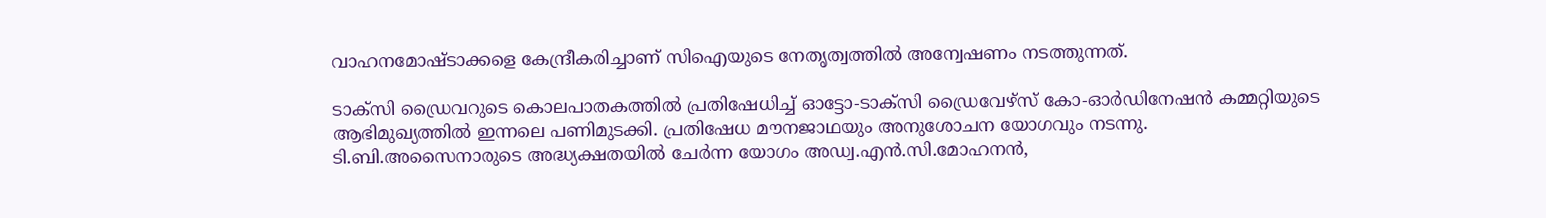വാഹനമോഷ്ടാക്കളെ കേന്ദ്രീകരിച്ചാണ്‌ സിഐയുടെ നേതൃത്വത്തില്‍ അന്വേഷണം നടത്തുന്നത്‌.

ടാക്സി ഡ്രൈവറുടെ കൊലപാതകത്തില്‍ പ്രതിഷേധിച്ച്‌ ഓട്ടോ-ടാക്സി ഡ്രൈവേഴ്സ്‌ കോ-ഓര്‍ഡിനേഷന്‍ കമ്മറ്റിയുടെ ആഭിമുഖ്യത്തില്‍ ഇന്നലെ പണിമുടക്കി. പ്രതിഷേധ മൗനജാഥയും അനുശോചന യോഗവും നടന്നു. ടി.ബി.അസൈനാരുടെ അദ്ധ്യക്ഷതയില്‍ ചേര്‍ന്ന യോഗം അഡ്വ.എന്‍.സി.മോഹനന്‍,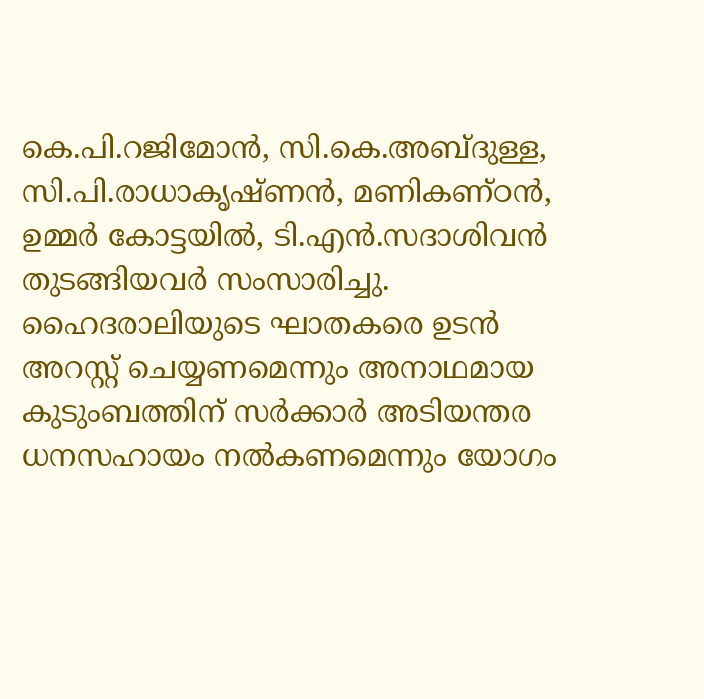കെ.പി.റജിമോന്‍, സി.കെ.അബ്ദുള്ള, സി.പി.രാധാകൃഷ്ണന്‍, മണികണ്ഠന്‍, ഉമ്മര്‍ കോട്ടയില്‍, ടി.എന്‍.സദാശിവന്‍ തുടങ്ങിയവര്‍ സംസാരിച്ചു. ഹൈദരാലിയുടെ ഘാതകരെ ഉടന്‍ അറസ്റ്റ്‌ ചെയ്യണമെന്നും അനാഥമായ കുടുംബത്തിന്‌ സര്‍ക്കാര്‍ അടിയന്തര ധനസഹായം നല്‍കണമെന്നും യോഗം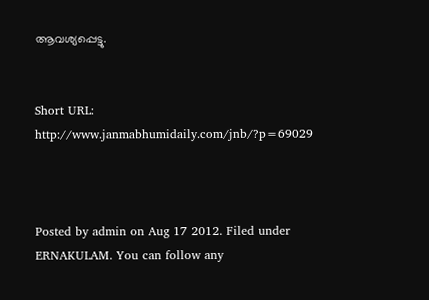ആവശ്യപ്പെട്ടു.


Short URL: http://www.janmabhumidaily.com/jnb/?p=69029



Posted by admin on Aug 17 2012. Filed under ERNAKULAM. You can follow any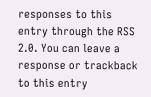responses to this entry through the RSS 2.0. You can leave a response or trackback to this entry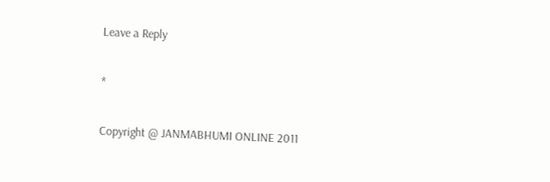Leave a Reply

*

Copyright @ JANMABHUMI ONLINE 2011